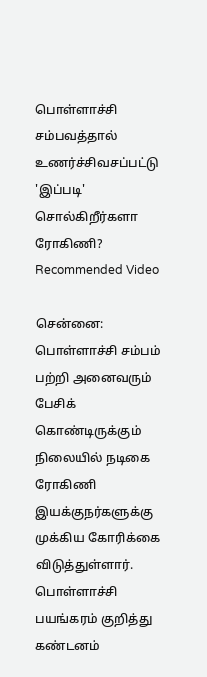பொள்ளாச்சி சம்பவத்தால் உணர்ச்சிவசப்பட்டு 'இப்படி' சொல்கிறீர்களா ரோகிணி?
Recommended Video

சென்னை: பொள்ளாச்சி சம்பம் பற்றி அனைவரும் பேசிக் கொண்டிருக்கும் நிலையில் நடிகை ரோகிணி இயக்குநர்களுக்கு முக்கிய கோரிக்கை விடுத்துள்ளார்.
பொள்ளாச்சி பயங்கரம் குறித்து கண்டனம்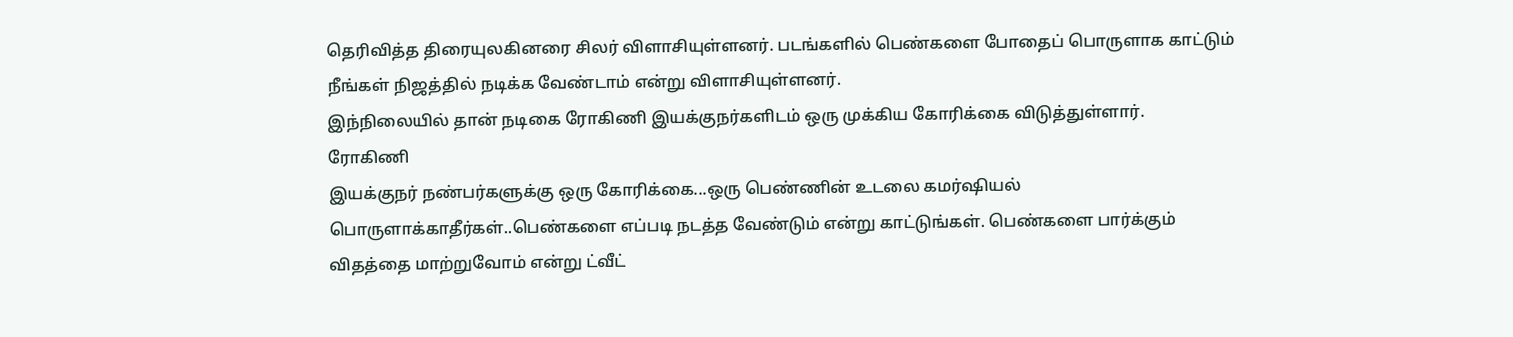தெரிவித்த திரையுலகினரை சிலர் விளாசியுள்ளனர். படங்களில் பெண்களை போதைப் பொருளாக காட்டும் நீங்கள் நிஜத்தில் நடிக்க வேண்டாம் என்று விளாசியுள்ளனர்.
இந்நிலையில் தான் நடிகை ரோகிணி இயக்குநர்களிடம் ஒரு முக்கிய கோரிக்கை விடுத்துள்ளார்.
ரோகிணி
இயக்குநர் நண்பர்களுக்கு ஒரு கோரிக்கை...ஒரு பெண்ணின் உடலை கமர்ஷியல் பொருளாக்காதீர்கள்..பெண்களை எப்படி நடத்த வேண்டும் என்று காட்டுங்கள். பெண்களை பார்க்கும் விதத்தை மாற்றுவோம் என்று ட்வீட்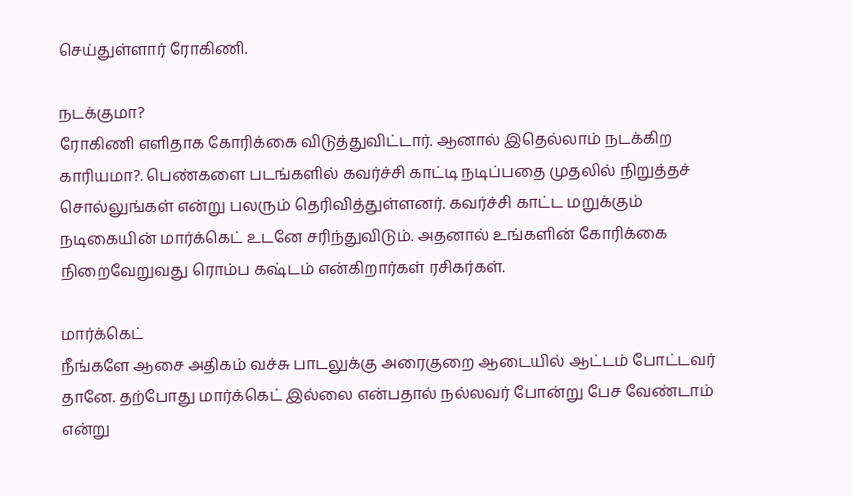செய்துள்ளார் ரோகிணி.

நடக்குமா?
ரோகிணி எளிதாக கோரிக்கை விடுத்துவிட்டார். ஆனால் இதெல்லாம் நடக்கிற காரியமா?. பெண்களை படங்களில் கவர்ச்சி காட்டி நடிப்பதை முதலில் நிறுத்தச் சொல்லுங்கள் என்று பலரும் தெரிவித்துள்ளனர். கவர்ச்சி காட்ட மறுக்கும் நடிகையின் மார்க்கெட் உடனே சரிந்துவிடும். அதனால் உங்களின் கோரிக்கை நிறைவேறுவது ரொம்ப கஷ்டம் என்கிறார்கள் ரசிகர்கள்.

மார்க்கெட்
நீங்களே ஆசை அதிகம் வச்சு பாடலுக்கு அரைகுறை ஆடையில் ஆட்டம் போட்டவர் தானே. தற்போது மார்க்கெட் இல்லை என்பதால் நல்லவர் போன்று பேச வேண்டாம் என்று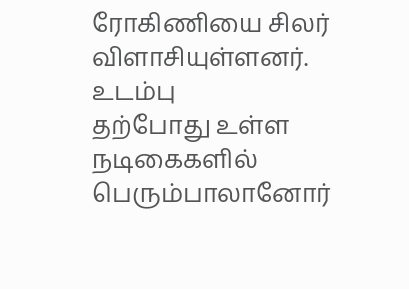ரோகிணியை சிலர் விளாசியுள்ளனர்.
உடம்பு
தற்போது உள்ள நடிகைகளில் பெரும்பாலானோர்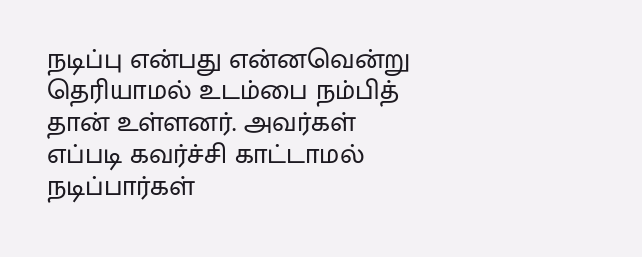நடிப்பு என்பது என்னவென்று தெரியாமல் உடம்பை நம்பித் தான் உள்ளனர். அவர்கள் எப்படி கவர்ச்சி காட்டாமல் நடிப்பார்கள்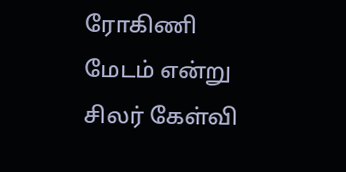ரோகிணி மேடம் என்று சிலர் கேள்வி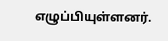எழுப்பியுள்ளனர்.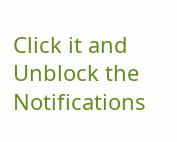Click it and Unblock the Notifications